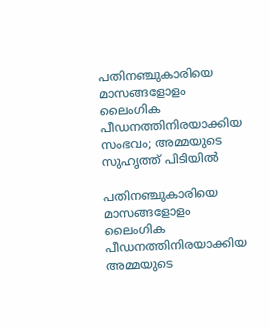പതിനഞ്ചുകാരിയെ മാസങ്ങളോളം ലൈംഗിക പീഡനത്തിനിരയാക്കിയ സംഭവം; അമ്മയുടെ സുഹൃത്ത് പിടിയിൽ

പതിനഞ്ചുകാരിയെ മാസങ്ങളോളം ലൈംഗിക പീഡനത്തിനിരയാക്കിയ അമ്മയുടെ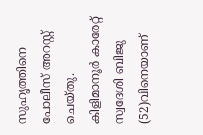സുഹൃത്തിനെ പോലീസ് അറസ്റ്റ് ചെയ്തു. കിളിമാനൂര്‍ കാരേറ്റ് സ്വദേശി ബിജു (52)വിനെയാണ്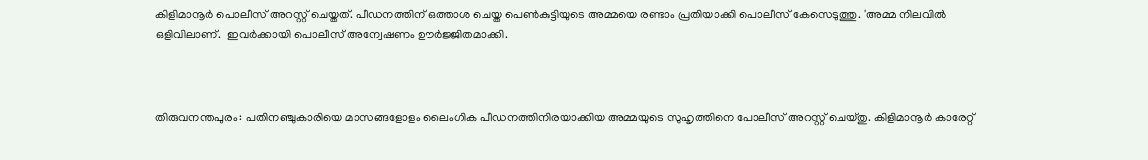കിളിമാനൂര്‍ പൊലീസ് അറസ്റ്റ് ചെയ്തത്. പീഡനത്തിന് ഒത്താശ ചെയ്ത പെണ്‍കുട്ടിയുടെ അമ്മയെ രണ്ടാം പ്രതിയാക്കി പൊലീസ് കേസെടുത്തു. 'അമ്മ നിലവിൽ ഒളിവിലാണ്.  ഇവര്‍ക്കായി പൊലീസ് അന്വേഷണം ഊര്‍ജ്ജിതമാക്കി.



തിരുവനന്തപുരം: പതിനഞ്ചുകാരിയെ മാസങ്ങളോളം ലൈംഗിക പീഡനത്തിനിരയാക്കിയ അമ്മയുടെ സുഹൃത്തിനെ പോലീസ് അറസ്റ്റ് ചെയ്തു. കിളിമാനൂര്‍ കാരേറ്റ്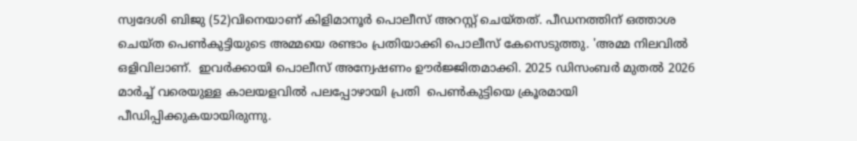സ്വദേശി ബിജു (52)വിനെയാണ് കിളിമാനൂര്‍ പൊലീസ് അറസ്റ്റ് ചെയ്തത്. പീഡനത്തിന് ഒത്താശ ചെയ്ത പെണ്‍കുട്ടിയുടെ അമ്മയെ രണ്ടാം പ്രതിയാക്കി പൊലീസ് കേസെടുത്തു. 'അമ്മ നിലവിൽ ഒളിവിലാണ്.  ഇവര്‍ക്കായി പൊലീസ് അന്വേഷണം ഊര്‍ജ്ജിതമാക്കി. 2025 ഡിസംബര്‍ മുതല്‍ 2026 മാര്‍ച്ച് വരെയുള്ള കാലയളവില്‍ പലപ്പോഴായി പ്രതി  പെണ്‍കുട്ടിയെ ക്രൂരമായി പീഡിപ്പിക്കുകയായിരുന്നു.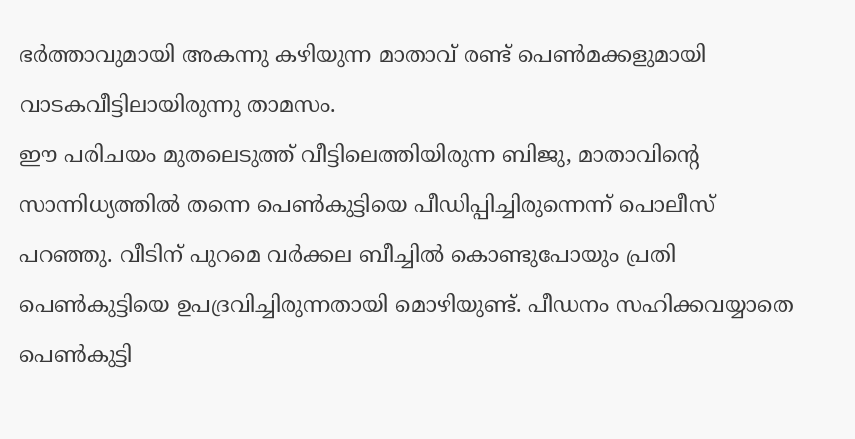ഭര്‍ത്താവുമായി അകന്നു കഴിയുന്ന മാതാവ് രണ്ട് പെണ്‍മക്കളുമായി വാടകവീട്ടിലായിരുന്നു താമസം.
ഈ പരിചയം മുതലെടുത്ത് വീട്ടിലെത്തിയിരുന്ന ബിജു, മാതാവിന്റെ സാന്നിധ്യത്തില്‍ തന്നെ പെണ്‍കുട്ടിയെ പീഡിപ്പിച്ചിരുന്നെന്ന് പൊലീസ് പറഞ്ഞു. വീടിന് പുറമെ വര്‍ക്കല ബീച്ചില്‍ കൊണ്ടുപോയും പ്രതി പെണ്‍കുട്ടിയെ ഉപദ്രവിച്ചിരുന്നതായി മൊഴിയുണ്ട്. പീഡനം സഹിക്കവയ്യാതെ പെണ്‍കുട്ടി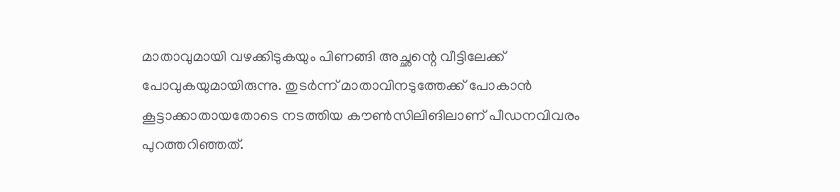മാതാവുമായി വഴക്കിടുകയും പിണങ്ങി അച്ഛന്റെ വീട്ടിലേക്ക് പോവുകയുമായിരുന്നു. തുടര്‍ന്ന് മാതാവിനടുത്തേക്ക് പോകാന്‍ കൂട്ടാക്കാതായതോടെ നടത്തിയ കൗണ്‍സിലിങിലാണ് പീഡനവിവരം പുറത്തറിഞ്ഞത്.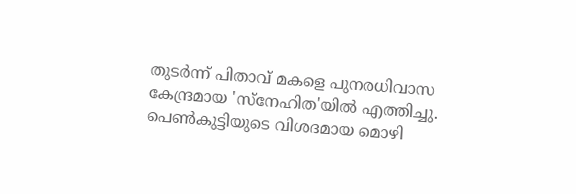തുടര്‍ന്ന് പിതാവ് മകളെ പുനരധിവാസ കേന്ദ്രമായ 'സ്‌നേഹിത'യില്‍ എത്തിച്ചു.
പെണ്‍കുട്ടിയുടെ വിശദമായ മൊഴി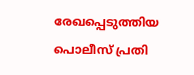രേഖപ്പെടുത്തിയ പൊലീസ് പ്രതി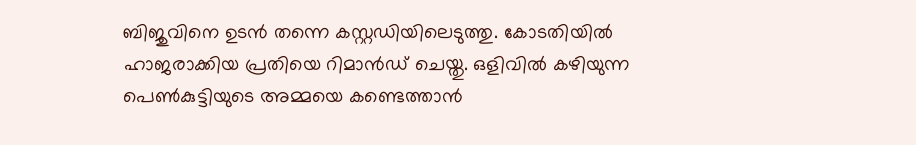ബിജുവിനെ ഉടന്‍ തന്നെ കസ്റ്റഡിയിലെടുത്തു. കോടതിയില്‍ ഹാജരാക്കിയ പ്രതിയെ റിമാന്‍ഡ് ചെയ്തു. ഒളിവില്‍ കഴിയുന്ന പെണ്‍കുട്ടിയുടെ അമ്മയെ കണ്ടെത്താന്‍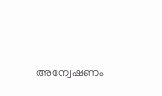അന്വേഷണം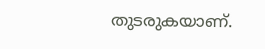തുടരുകയാണ്.